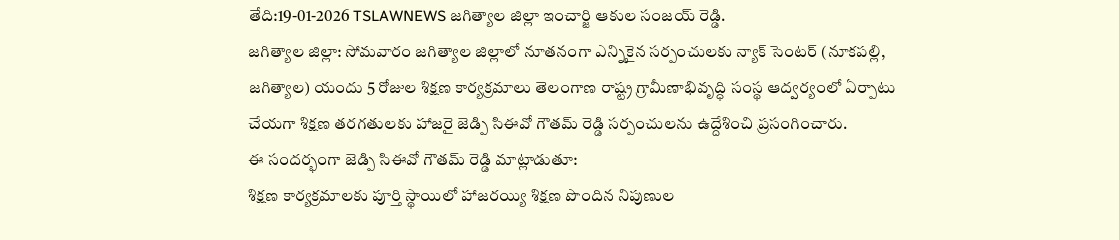తేది:19-01-2026 TSLAWNEWS జగిత్యాల జిల్లా ఇంచార్జి ఆకుల సంజయ్ రెడ్డి.
జగిత్యాల జిల్లా: సోమవారం జగిత్యాల జిల్లాలో నూతనంగా ఎన్నికైన సర్పంచులకు న్యాక్ సెంటర్ (నూకపల్లి, జగిత్యాల) యందు 5 రోజుల శిక్షణ కార్యక్రమాలు తెలంగాణ రాష్ట్ర గ్రామీణాభివృద్ధి సంస్థ ఆద్వర్యంలో ఏర్పాటు చేయగా శిక్షణ తరగతులకు హాజరై జెడ్పి సిఈవో గౌతమ్ రెడ్డి సర్పంచులను ఉద్దేశించి ప్రసంగించారు.
ఈ సందర్భంగా జెడ్పి సిఈవో గౌతమ్ రెడ్డి మాట్లాడుతూ:
శిక్షణ కార్యక్రమాలకు పూర్తి స్థాయిలో హాజరయ్యి శిక్షణ పొందిన నిపుణుల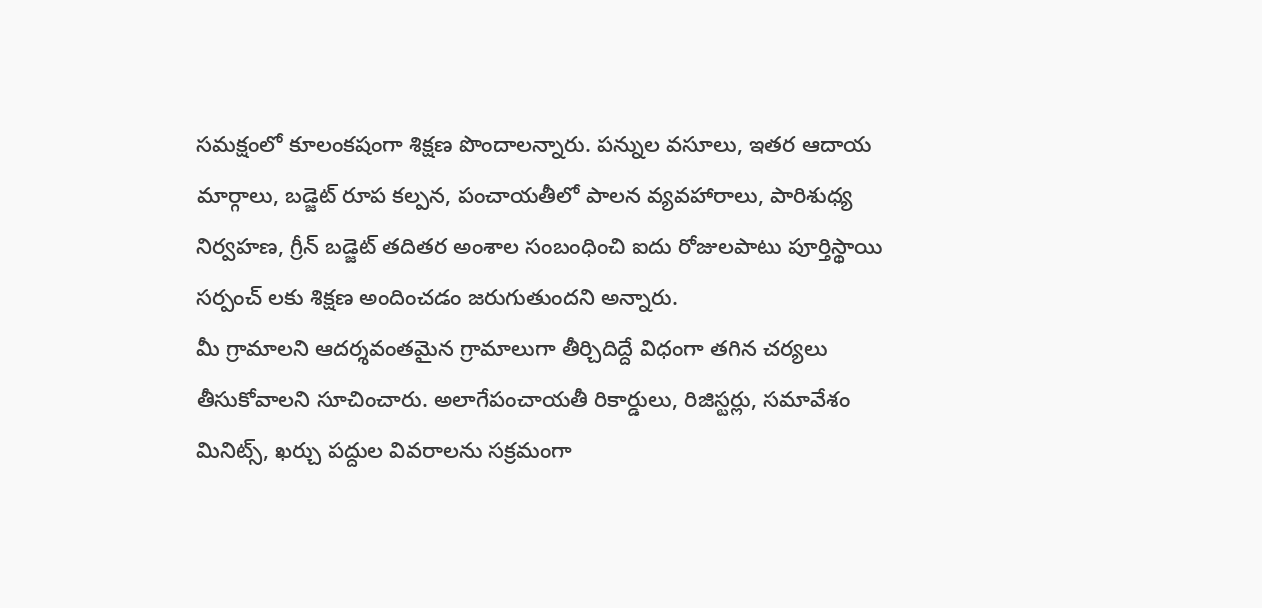సమక్షంలో కూలంకషంగా శిక్షణ పొందాలన్నారు. పన్నుల వసూలు, ఇతర ఆదాయ మార్గాలు, బడ్జెట్ రూప కల్పన, పంచాయతీలో పాలన వ్యవహారాలు, పారిశుధ్య నిర్వహణ, గ్రీన్ బడ్జెట్ తదితర అంశాల సంబంధించి ఐదు రోజులపాటు పూర్తిస్థాయి సర్పంచ్ లకు శిక్షణ అందించడం జరుగుతుందని అన్నారు.
మీ గ్రామాలని ఆదర్శవంతమైన గ్రామాలుగా తీర్చిదిద్దే విధంగా తగిన చర్యలు తీసుకోవాలని సూచించారు. అలాగేపంచాయతీ రికార్డులు, రిజిస్టర్లు, సమావేశం మినిట్స్, ఖర్చు పద్దుల వివరాలను సక్రమంగా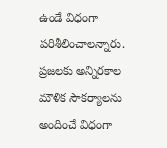ఉండే విధంగా పరిశీలించాలన్నారు. ప్రజలకు అన్నిరకాల మౌళిక సౌకర్యాలను అందించే విధంగా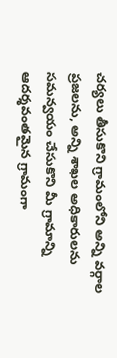చర్యలు తీసుకొని గ్రామంలోని అన్ని వర్గాల ప్రజలను, అన్ని శాఖల అధికారులను సమన్వయం చేసుకొని మీ గ్రామాన్ని ఆదర్శవంతమైన గ్రామంగా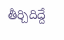తీర్చిదిద్దే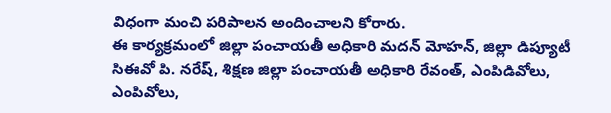విధంగా మంచి పరిపాలన అందించాలని కోరారు.
ఈ కార్యక్రమంలో జిల్లా పంచాయతీ అధికారి మదన్ మోహన్, జిల్లా డిప్యూటీ సిఈవో పి. నరేష్, శిక్షణ జిల్లా పంచాయతీ అధికారి రేవంత్, ఎంపిడివోలు, ఎంపివోలు,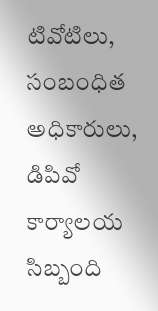టివోటిలు, సంబంధిత అధికారులు, డిపివో కార్యాలయ సిబ్బంది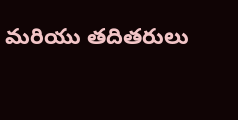మరియు తదితరులు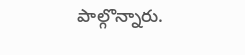పాల్గొన్నారు.